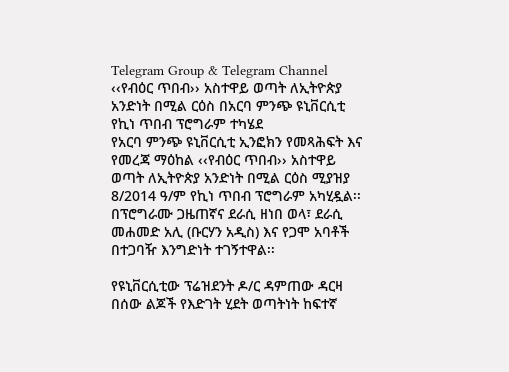Telegram Group & Telegram Channel
‹‹የብዕር ጥበብ›› አስተዋይ ወጣት ለኢትዮጵያ አንድነት በሚል ርዕስ በአርባ ምንጭ ዩኒቨርሲቲ የኪነ ጥበብ ፕሮግራም ተካሄደ
የአርባ ምንጭ ዩኒቨርሲቲ ኢንፎክን የመጻሕፍት እና የመረጃ ማዕከል ‹‹የብዕር ጥበብ›› አስተዋይ ወጣት ለኢትዮጵያ አንድነት በሚል ርዕስ ሚያዝያ 8/2014 ዓ/ም የኪነ ጥበብ ፕሮግራም አካሂዷል፡፡ በፕሮግራሙ ጋዜጠኛና ደራሲ ዘነበ ወላ፣ ደራሲ መሐመድ አሊ (ቡርሃን አዲስ) እና የጋሞ አባቶች በተጋባዥ እንግድነት ተገኝተዋል፡፡

የዩኒቨርሲቲው ፕሬዝደንት ዶ/ር ዳምጠው ዳርዛ በሰው ልጆች የእድገት ሂደት ወጣትነት ከፍተኛ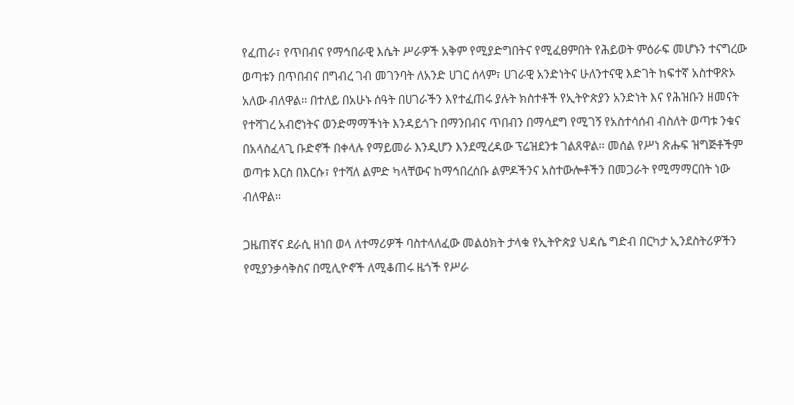የፈጠራ፣ የጥበብና የማኅበራዊ እሴት ሥራዎች አቅም የሚያድግበትና የሚፈፀምበት የሕይወት ምዕራፍ መሆኑን ተናግረው ወጣቱን በጥበብና በግብረ ገብ መገንባት ለአንድ ሀገር ሰላም፣ ሀገራዊ አንድነትና ሁለንተናዊ እድገት ከፍተኛ አስተዋጽኦ አለው ብለዋል፡፡ በተለይ በአሁኑ ሰዓት በሀገራችን እየተፈጠሩ ያሉት ክስተቶች የኢትዮጵያን አንድነት እና የሕዝቡን ዘመናት የተሻገረ አብሮነትና ወንድማማችነት እንዳይጎጉ በማንበብና ጥበብን በማሳደግ የሚገኝ የአስተሳሰብ ብስለት ወጣቱ ንቁና በአላስፈላጊ ቡድኖች በቀላሉ የማይመራ እንዲሆን እንደሚረዳው ፕሬዝደንቱ ገልጸዋል፡፡ መሰል የሥነ ጽሑፍ ዝግጅቶችም ወጣቱ እርስ በእርሱ፣ የተሻለ ልምድ ካላቸውና ከማኅበረሰቡ ልምዶችንና አስተውሎቶችን በመጋራት የሚማማርበት ነው ብለዋል፡፡

ጋዜጠኛና ደራሲ ዘነበ ወላ ለተማሪዎች ባስተላለፈው መልዕክት ታላቁ የኢትዮጵያ ህዳሴ ግድብ በርካታ ኢንደስትሪዎችን የሚያንቃሳቅስና በሚሊዮኖች ለሚቆጠሩ ዜጎች የሥራ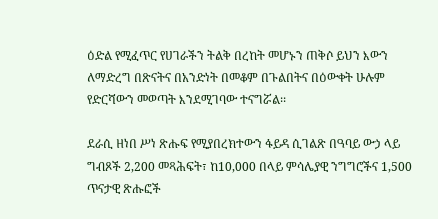ዕድል የሚፈጥር የሀገራችን ትልቅ በረከት መሆኑን ጠቅሶ ይህን እውን ለማድረግ በጽናትና በአንድነት በመቆም በጉልበትና በዕውቀት ሁሉም የድርሻውን መወጣት እንደሚገባው ተናግሯል፡፡

ደራሲ ዘነበ ሥነ ጽሑፍ የሚያበረክተውን ፋይዳ ሲገልጽ በዓባይ ውኃ ላይ ግብጾች 2,200 መጻሕፍት፣ ከ10,000 በላይ ምሳሌያዊ ንግግሮችና 1,500 ጥናታዊ ጽሑፎች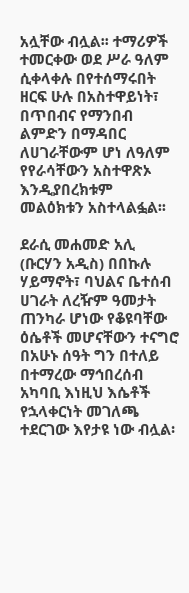አሏቸው ብሏል፡፡ ተማሪዎች ተመርቀው ወደ ሥራ ዓለም ሲቀላቀሉ በየተሰማሩበት ዘርፍ ሁሉ በአስተዋይነት፣ በጥበብና የማንበብ ልምድን በማዳበር ለሀገራቸውም ሆነ ለዓለም የየራሳቸውን አስተዋጽኦ እንዲያበረክቱም መልዕክቱን አስተላልፏል፡፡

ደራሲ መሐመድ አሊ (ቡርሃን አዲስ) በበኩሉ ሃይማኖት፣ ባህልና ቤተሰብ ሀገራት ለረዥም ዓመታት ጠንካራ ሆነው የቆዩባቸው ዕሴቶች መሆናቸውን ተናግሮ በአሁኑ ሰዓት ግን በተለይ በተማረው ማኅበረሰብ አካባቢ እነዚህ እሴቶች የኋላቀርነት መገለጫ ተደርገው እየታዩ ነው ብሏል፡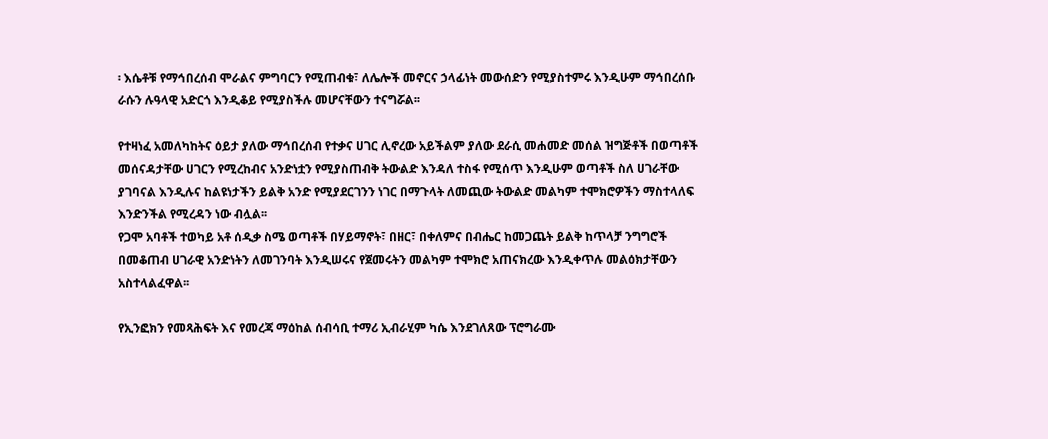፡ እሴቶቹ የማኅበረሰብ ሞራልና ምግባርን የሚጠብቁ፣ ለሌሎች መኖርና ኃላፊነት መውሰድን የሚያስተምሩ እንዲሁም ማኅበረሰቡ ራሱን ሉዓላዊ አድርጎ እንዲቆይ የሚያስችሉ መሆናቸውን ተናግሯል፡፡

የተዛነፈ አመለካከትና ዕይታ ያለው ማኅበረሰብ የተቃና ሀገር ሊኖረው አይችልም ያለው ደራሲ መሐመድ መሰል ዝግጅቶች በወጣቶች መሰናዳታቸው ሀገርን የሚረከብና አንድነቷን የሚያስጠብቅ ትውልድ እንዳለ ተስፋ የሚሰጥ እንዲሁም ወጣቶች ስለ ሀገራቸው ያገባናል እንዲሉና ከልዩነታችን ይልቅ አንድ የሚያደርገንን ነገር በማጉላት ለመጪው ትውልድ መልካም ተሞክሮዎችን ማስተላለፍ እንድንችል የሚረዳን ነው ብሏል፡፡
የጋሞ አባቶች ተወካይ አቶ ሰዲቃ ስሜ ወጣቶች በሃይማኖት፣ በዘር፣ በቀለምና በብሔር ከመጋጨት ይልቅ ከጥላቻ ንግግሮች በመቆጠብ ሀገራዊ አንድነትን ለመገንባት እንዲሠሩና የጀመሩትን መልካም ተሞክሮ አጠናክረው እንዲቀጥሉ መልዕክታቸውን አስተላልፈዋል፡፡

የኢንፎክን የመጻሕፍት እና የመረጃ ማዕከል ሰብሳቢ ተማሪ ኢብራሂም ካሴ እንደገለጸው ፕሮግራሙ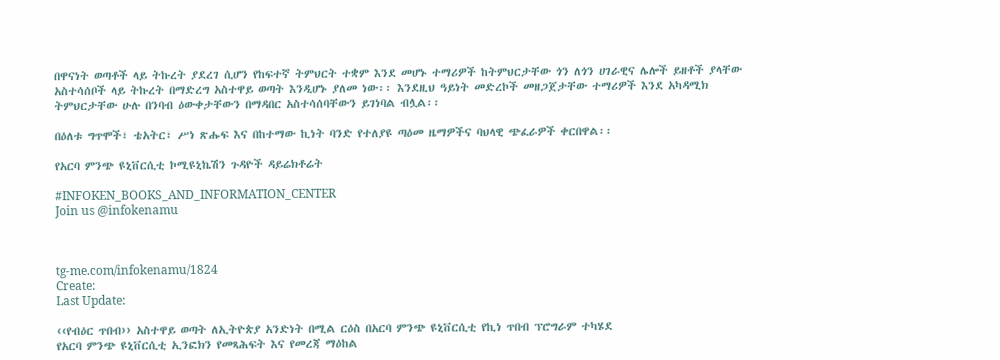በዋናነት ወጣቶች ላይ ትኩረት ያደረገ ሲሆን የከፍተኛ ትምህርት ተቋም እንደ መሆኑ ተማሪዎች ከትምህርታቸው ጎን ለጎን ሀገራዊና ሌሎች ይዘቶች ያላቸው አስተሳሰቦች ላይ ትኩረት በማድረግ አስተዋይ ወጣት እንዲሆኑ ያለመ ነው፡፡ እንደዚህ ዓይነት መድረኮች መዘጋጀታቸው ተማሪዎች እንደ አካዳሚክ ትምህርታቸው ሁሉ በንባብ ዕውቀታቸውን በማዳበር አስተሳሰባቸውን ይገነባል ብሏል፡፡

በዕለቱ ግጥሞች፣ ቴአትር፣ ሥነ ጽሑፍ እና በከተማው ኪነት ባንድ የተለያዩ ጣዕመ ዜማዎችና ባህላዊ ጭፈራዎች ቀርበዋል፡፡

የአርባ ምንጭ ዩኒቨርሲቲ ኮሚዩኒኬሽን ጉዳዮች ዳይሬክቶሬት

#INFOKEN_BOOKS_AND_INFORMATION_CENTER
Join us @infokenamu



tg-me.com/infokenamu/1824
Create:
Last Update:

‹‹የብዕር ጥበብ›› አስተዋይ ወጣት ለኢትዮጵያ አንድነት በሚል ርዕስ በአርባ ምንጭ ዩኒቨርሲቲ የኪነ ጥበብ ፕሮግራም ተካሄደ
የአርባ ምንጭ ዩኒቨርሲቲ ኢንፎክን የመጻሕፍት እና የመረጃ ማዕከል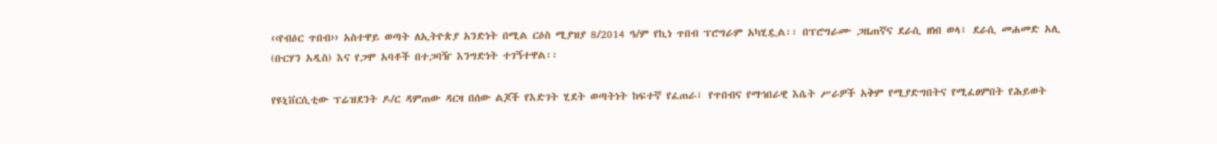‹‹የብዕር ጥበብ›› አስተዋይ ወጣት ለኢትዮጵያ አንድነት በሚል ርዕስ ሚያዝያ 8/2014 ዓ/ም የኪነ ጥበብ ፕሮግራም አካሂዷል፡፡ በፕሮግራሙ ጋዜጠኛና ደራሲ ዘነበ ወላ፣ ደራሲ መሐመድ አሊ (ቡርሃን አዲስ) እና የጋሞ አባቶች በተጋባዥ እንግድነት ተገኝተዋል፡፡

የዩኒቨርሲቲው ፕሬዝደንት ዶ/ር ዳምጠው ዳርዛ በሰው ልጆች የእድገት ሂደት ወጣትነት ከፍተኛ የፈጠራ፣ የጥበብና የማኅበራዊ እሴት ሥራዎች አቅም የሚያድግበትና የሚፈፀምበት የሕይወት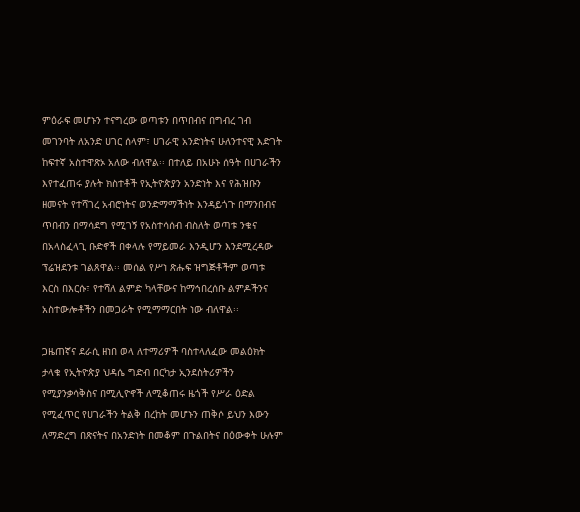ምዕራፍ መሆኑን ተናግረው ወጣቱን በጥበብና በግብረ ገብ መገንባት ለአንድ ሀገር ሰላም፣ ሀገራዊ አንድነትና ሁለንተናዊ እድገት ከፍተኛ አስተዋጽኦ አለው ብለዋል፡፡ በተለይ በአሁኑ ሰዓት በሀገራችን እየተፈጠሩ ያሉት ክስተቶች የኢትዮጵያን አንድነት እና የሕዝቡን ዘመናት የተሻገረ አብሮነትና ወንድማማችነት እንዳይጎጉ በማንበብና ጥበብን በማሳደግ የሚገኝ የአስተሳሰብ ብስለት ወጣቱ ንቁና በአላስፈላጊ ቡድኖች በቀላሉ የማይመራ እንዲሆን እንደሚረዳው ፕሬዝደንቱ ገልጸዋል፡፡ መሰል የሥነ ጽሑፍ ዝግጅቶችም ወጣቱ እርስ በእርሱ፣ የተሻለ ልምድ ካላቸውና ከማኅበረሰቡ ልምዶችንና አስተውሎቶችን በመጋራት የሚማማርበት ነው ብለዋል፡፡

ጋዜጠኛና ደራሲ ዘነበ ወላ ለተማሪዎች ባስተላለፈው መልዕክት ታላቁ የኢትዮጵያ ህዳሴ ግድብ በርካታ ኢንደስትሪዎችን የሚያንቃሳቅስና በሚሊዮኖች ለሚቆጠሩ ዜጎች የሥራ ዕድል የሚፈጥር የሀገራችን ትልቅ በረከት መሆኑን ጠቅሶ ይህን እውን ለማድረግ በጽናትና በአንድነት በመቆም በጉልበትና በዕውቀት ሁሉም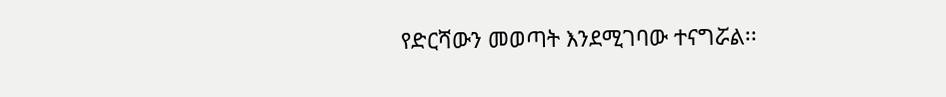የድርሻውን መወጣት እንደሚገባው ተናግሯል፡፡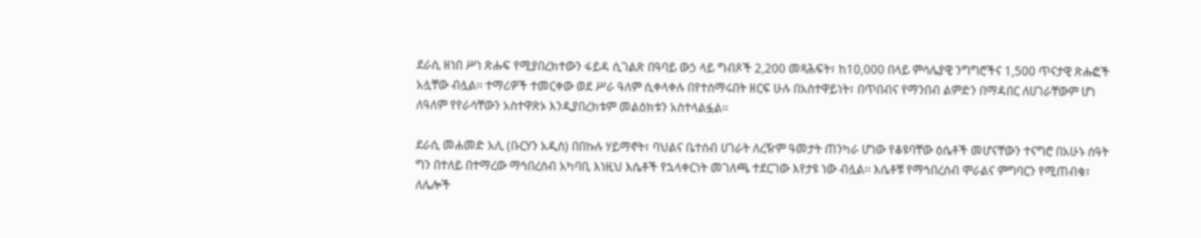ደራሲ ዘነበ ሥነ ጽሑፍ የሚያበረክተውን ፋይዳ ሲገልጽ በዓባይ ውኃ ላይ ግብጾች 2,200 መጻሕፍት፣ ከ10,000 በላይ ምሳሌያዊ ንግግሮችና 1,500 ጥናታዊ ጽሑፎች አሏቸው ብሏል፡፡ ተማሪዎች ተመርቀው ወደ ሥራ ዓለም ሲቀላቀሉ በየተሰማሩበት ዘርፍ ሁሉ በአስተዋይነት፣ በጥበብና የማንበብ ልምድን በማዳበር ለሀገራቸውም ሆነ ለዓለም የየራሳቸውን አስተዋጽኦ እንዲያበረክቱም መልዕክቱን አስተላልፏል፡፡

ደራሲ መሐመድ አሊ (ቡርሃን አዲስ) በበኩሉ ሃይማኖት፣ ባህልና ቤተሰብ ሀገራት ለረዥም ዓመታት ጠንካራ ሆነው የቆዩባቸው ዕሴቶች መሆናቸውን ተናግሮ በአሁኑ ሰዓት ግን በተለይ በተማረው ማኅበረሰብ አካባቢ እነዚህ እሴቶች የኋላቀርነት መገለጫ ተደርገው እየታዩ ነው ብሏል፡፡ እሴቶቹ የማኅበረሰብ ሞራልና ምግባርን የሚጠብቁ፣ ለሌሎች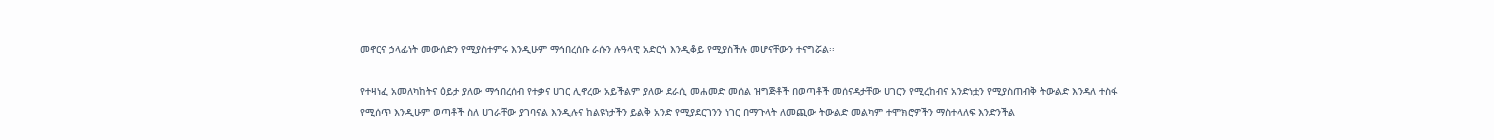መኖርና ኃላፊነት መውሰድን የሚያስተምሩ እንዲሁም ማኅበረሰቡ ራሱን ሉዓላዊ አድርጎ እንዲቆይ የሚያስችሉ መሆናቸውን ተናግሯል፡፡

የተዛነፈ አመለካከትና ዕይታ ያለው ማኅበረሰብ የተቃና ሀገር ሊኖረው አይችልም ያለው ደራሲ መሐመድ መሰል ዝግጅቶች በወጣቶች መሰናዳታቸው ሀገርን የሚረከብና አንድነቷን የሚያስጠብቅ ትውልድ እንዳለ ተስፋ የሚሰጥ እንዲሁም ወጣቶች ስለ ሀገራቸው ያገባናል እንዲሉና ከልዩነታችን ይልቅ አንድ የሚያደርገንን ነገር በማጉላት ለመጪው ትውልድ መልካም ተሞክሮዎችን ማስተላለፍ እንድንችል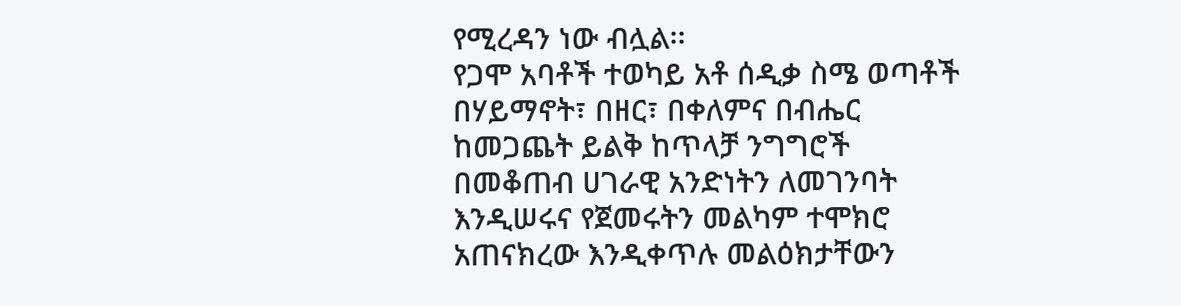የሚረዳን ነው ብሏል፡፡
የጋሞ አባቶች ተወካይ አቶ ሰዲቃ ስሜ ወጣቶች በሃይማኖት፣ በዘር፣ በቀለምና በብሔር ከመጋጨት ይልቅ ከጥላቻ ንግግሮች በመቆጠብ ሀገራዊ አንድነትን ለመገንባት እንዲሠሩና የጀመሩትን መልካም ተሞክሮ አጠናክረው እንዲቀጥሉ መልዕክታቸውን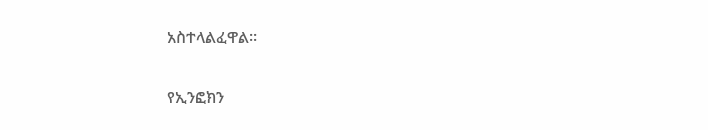አስተላልፈዋል፡፡

የኢንፎክን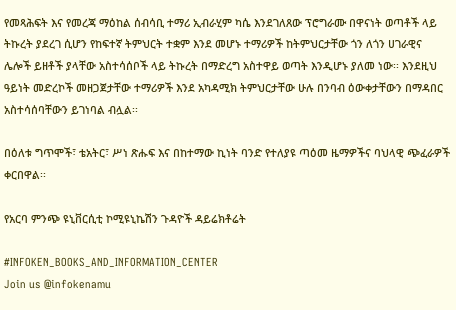የመጻሕፍት እና የመረጃ ማዕከል ሰብሳቢ ተማሪ ኢብራሂም ካሴ እንደገለጸው ፕሮግራሙ በዋናነት ወጣቶች ላይ ትኩረት ያደረገ ሲሆን የከፍተኛ ትምህርት ተቋም እንደ መሆኑ ተማሪዎች ከትምህርታቸው ጎን ለጎን ሀገራዊና ሌሎች ይዘቶች ያላቸው አስተሳሰቦች ላይ ትኩረት በማድረግ አስተዋይ ወጣት እንዲሆኑ ያለመ ነው፡፡ እንደዚህ ዓይነት መድረኮች መዘጋጀታቸው ተማሪዎች እንደ አካዳሚክ ትምህርታቸው ሁሉ በንባብ ዕውቀታቸውን በማዳበር አስተሳሰባቸውን ይገነባል ብሏል፡፡

በዕለቱ ግጥሞች፣ ቴአትር፣ ሥነ ጽሑፍ እና በከተማው ኪነት ባንድ የተለያዩ ጣዕመ ዜማዎችና ባህላዊ ጭፈራዎች ቀርበዋል፡፡

የአርባ ምንጭ ዩኒቨርሲቲ ኮሚዩኒኬሽን ጉዳዮች ዳይሬክቶሬት

#INFOKEN_BOOKS_AND_INFORMATION_CENTER
Join us @infokenamu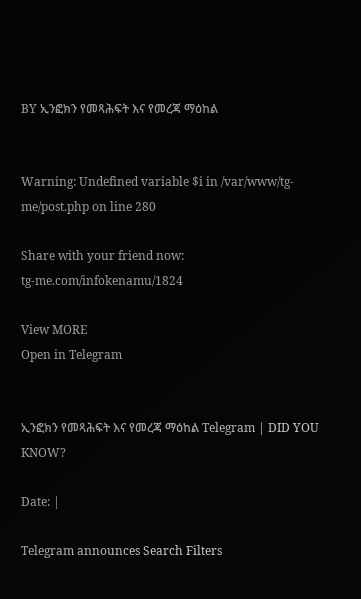BY ኢንፎክን የመጻሕፍት እና የመረጃ ማዕከል


Warning: Undefined variable $i in /var/www/tg-me/post.php on line 280

Share with your friend now:
tg-me.com/infokenamu/1824

View MORE
Open in Telegram


ኢንፎክን የመጻሕፍት እና የመረጃ ማዕከል Telegram | DID YOU KNOW?

Date: |

Telegram announces Search Filters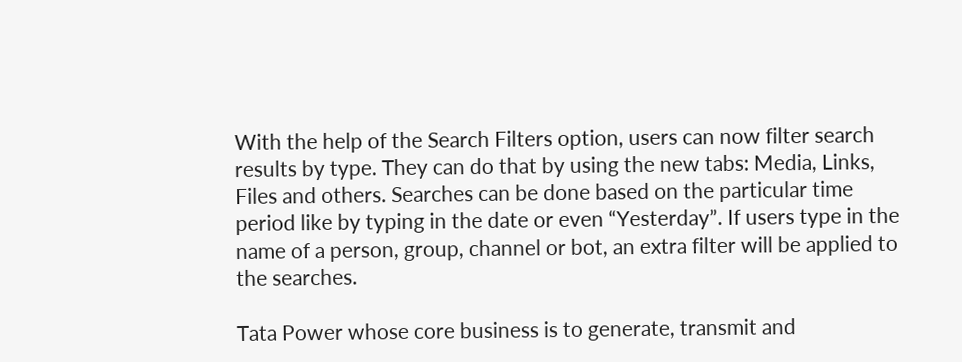With the help of the Search Filters option, users can now filter search results by type. They can do that by using the new tabs: Media, Links, Files and others. Searches can be done based on the particular time period like by typing in the date or even “Yesterday”. If users type in the name of a person, group, channel or bot, an extra filter will be applied to the searches.

Tata Power whose core business is to generate, transmit and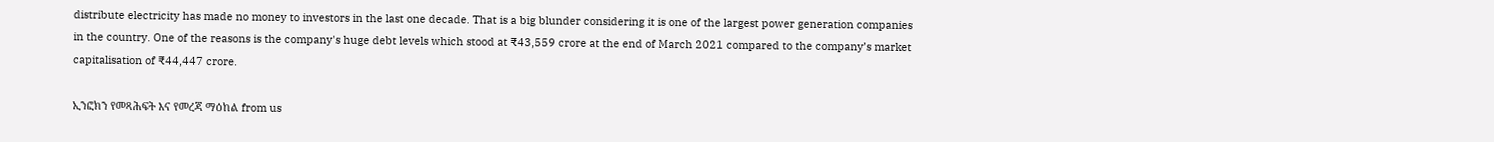distribute electricity has made no money to investors in the last one decade. That is a big blunder considering it is one of the largest power generation companies in the country. One of the reasons is the company's huge debt levels which stood at ₹43,559 crore at the end of March 2021 compared to the company’s market capitalisation of ₹44,447 crore.

ኢንፎክን የመጻሕፍት እና የመረጃ ማዕከል from us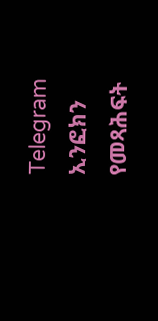Telegram ኢንፎክን የመጻሕፍት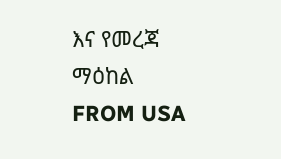እና የመረጃ ማዕከል
FROM USA